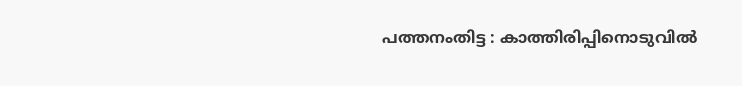പത്തനംതിട്ട : കാത്തിരിപ്പിനൊടുവിൽ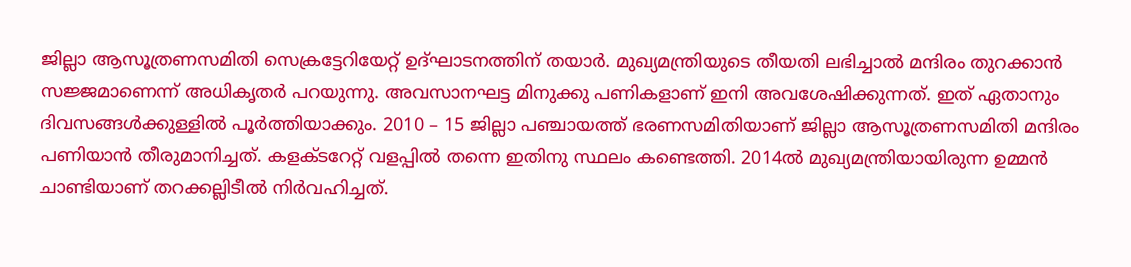ജില്ലാ ആസൂത്രണസമിതി സെക്രട്ടേറിയേറ്റ് ഉദ്ഘാടനത്തിന് തയാർ. മുഖ്യമന്ത്രിയുടെ തീയതി ലഭിച്ചാൽ മന്ദിരം തുറക്കാൻ സജ്ജമാണെന്ന് അധികൃതർ പറയുന്നു. അവസാനഘട്ട മിനുക്കു പണികളാണ് ഇനി അവശേഷിക്കുന്നത്. ഇത് ഏതാനും ദിവസങ്ങൾക്കുള്ളിൽ പൂർത്തിയാക്കും. 2010 – 15 ജില്ലാ പഞ്ചായത്ത് ഭരണസമിതിയാണ് ജില്ലാ ആസൂത്രണസമിതി മന്ദിരം പണിയാൻ തീരുമാനിച്ചത്. കളക്ടറേറ്റ് വളപ്പിൽ തന്നെ ഇതിനു സ്ഥലം കണ്ടെത്തി. 2014ൽ മുഖ്യമന്ത്രിയായിരുന്ന ഉമ്മൻ ചാണ്ടിയാണ് തറക്കല്ലിടീൽ നിർവഹിച്ചത്.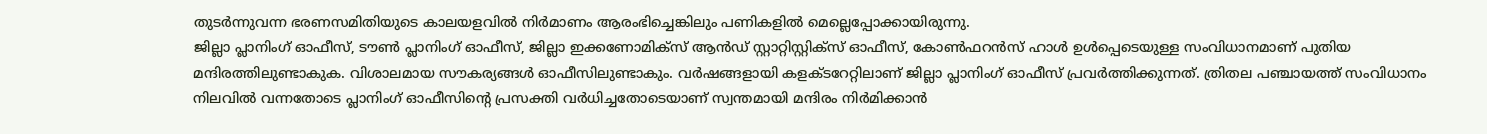തുടർന്നുവന്ന ഭരണസമിതിയുടെ കാലയളവിൽ നിർമാണം ആരംഭിച്ചെങ്കിലും പണികളിൽ മെല്ലെപ്പോക്കായിരുന്നു.
ജില്ലാ പ്ലാനിംഗ് ഓഫീസ്, ടൗൺ പ്ലാനിംഗ് ഓഫീസ്, ജില്ലാ ഇക്കണോമിക്സ് ആൻഡ് സ്റ്റാറ്റിസ്റ്റിക്സ് ഓഫീസ്, കോൺഫറൻസ് ഹാൾ ഉൾപ്പെടെയുള്ള സംവിധാനമാണ് പുതിയ മന്ദിരത്തിലുണ്ടാകുക. വിശാലമായ സൗകര്യങ്ങൾ ഓഫീസിലുണ്ടാകും. വർഷങ്ങളായി കളക്ടറേറ്റിലാണ് ജില്ലാ പ്ലാനിംഗ് ഓഫീസ് പ്രവർത്തിക്കുന്നത്. ത്രിതല പഞ്ചായത്ത് സംവിധാനം നിലവിൽ വന്നതോടെ പ്ലാനിംഗ് ഓഫീസിന്റെ പ്രസക്തി വർധിച്ചതോടെയാണ് സ്വന്തമായി മന്ദിരം നിർമിക്കാൻ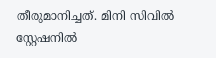തീരുമാനിച്ചത്. മിനി സിവിൽ സ്റ്റേഷനിൽ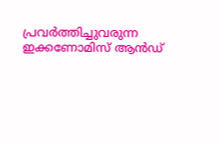പ്രവർത്തിച്ചുവരുന്ന ഇക്കണോമിസ് ആൻഡ്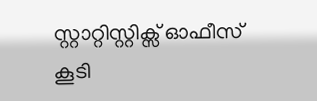സ്റ്റാറ്റിസ്റ്റിക്സ് ഓഫീസ് കൂടി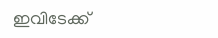ഇവിടേക്ക്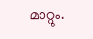മാറ്റും.